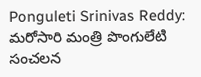Ponguleti Srinivas Reddy: మరోసారి మంత్రి పొంగులేటి సంచలన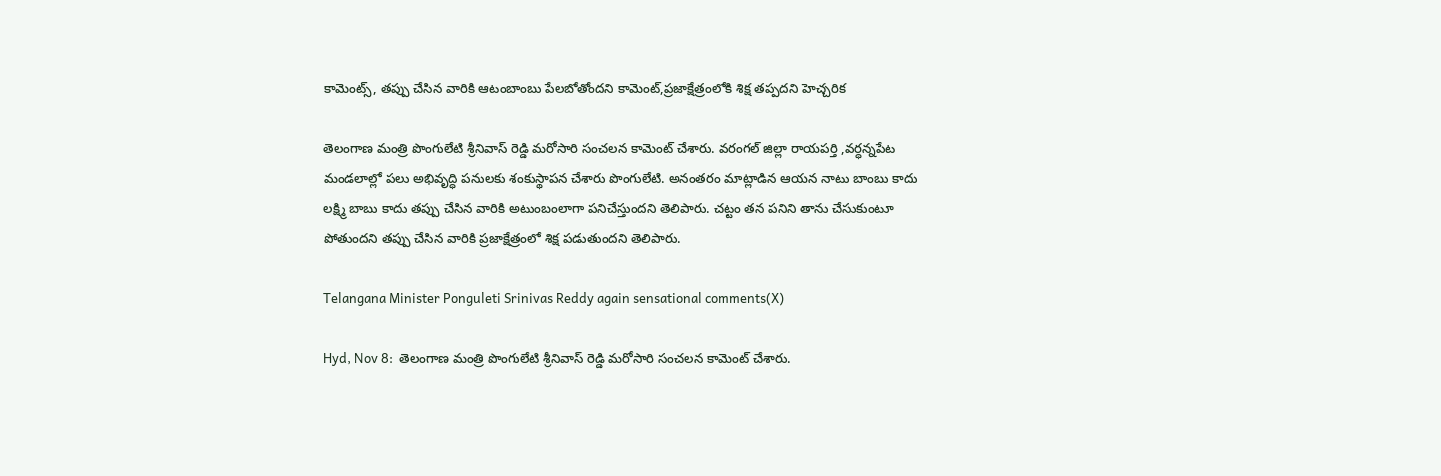కామెంట్స్, తప్పు చేసిన వారికి ఆటంబాంబు పేలబోతోందని కామెంట్,ప్రజాక్షేత్రంలోకి శిక్ష తప్పదని హెచ్చరిక

తెలంగాణ మంత్రి పొంగులేటి శ్రీనివాస్ రెడ్డి మరోసారి సంచలన కామెంట్ చేశారు. వరంగల్ జిల్లా రాయపర్తి ,వర్ధన్నపేట మండలాల్లో పలు అభివృద్ధి పనులకు శంకుస్థాపన చేశారు పొంగులేటి. అనంతరం మాట్లాడిన ఆయన నాటు బాంబు కాదు లక్ష్మి బాబు కాదు తప్పు చేసిన వారికి అటుంబంలాగా పనిచేస్తుందని తెలిపారు. చట్టం తన పనిని తాను చేసుకుంటూ పోతుందని తప్పు చేసిన వారికి ప్రజాక్షేత్రంలో శిక్ష పడుతుందని తెలిపారు.

Telangana Minister Ponguleti Srinivas Reddy again sensational comments(X)

Hyd, Nov 8:  తెలంగాణ మంత్రి పొంగులేటి శ్రీనివాస్ రెడ్డి మరోసారి సంచలన కామెంట్ చేశారు.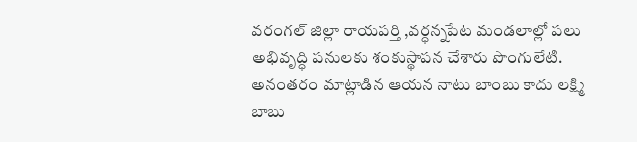వరంగల్ జిల్లా రాయపర్తి ,వర్ధన్నపేట మండలాల్లో పలు అభివృద్ధి పనులకు శంకుస్థాపన చేశారు పొంగులేటి. అనంతరం మాట్లాడిన ఆయన నాటు బాంబు కాదు లక్ష్మి బాబు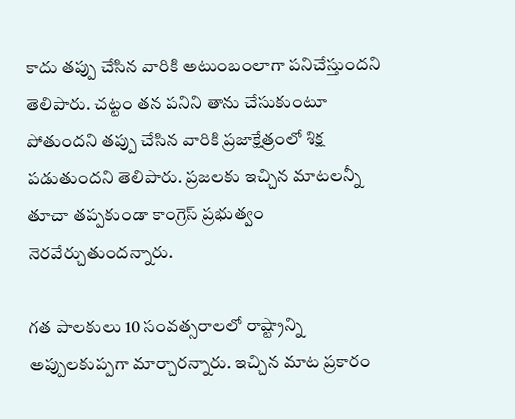కాదు తప్పు చేసిన వారికి అటుంబంలాగా పనిచేస్తుందని తెలిపారు. చట్టం తన పనిని తాను చేసుకుంటూ పోతుందని తప్పు చేసిన వారికి ప్రజాక్షేత్రంలో శిక్ష పడుతుందని తెలిపారు. ప్రజలకు ఇచ్చిన మాటలన్నీ తూచా తప్పకుండా కాంగ్రెస్ ప్రభుత్వం నెరవేర్చుతుందన్నారు.

గత పాలకులు 10 సంవత్సరాలలో రాష్ట్రాన్ని అప్పులకుప్పగా మార్చారన్నారు. ఇచ్చిన మాట ప్రకారం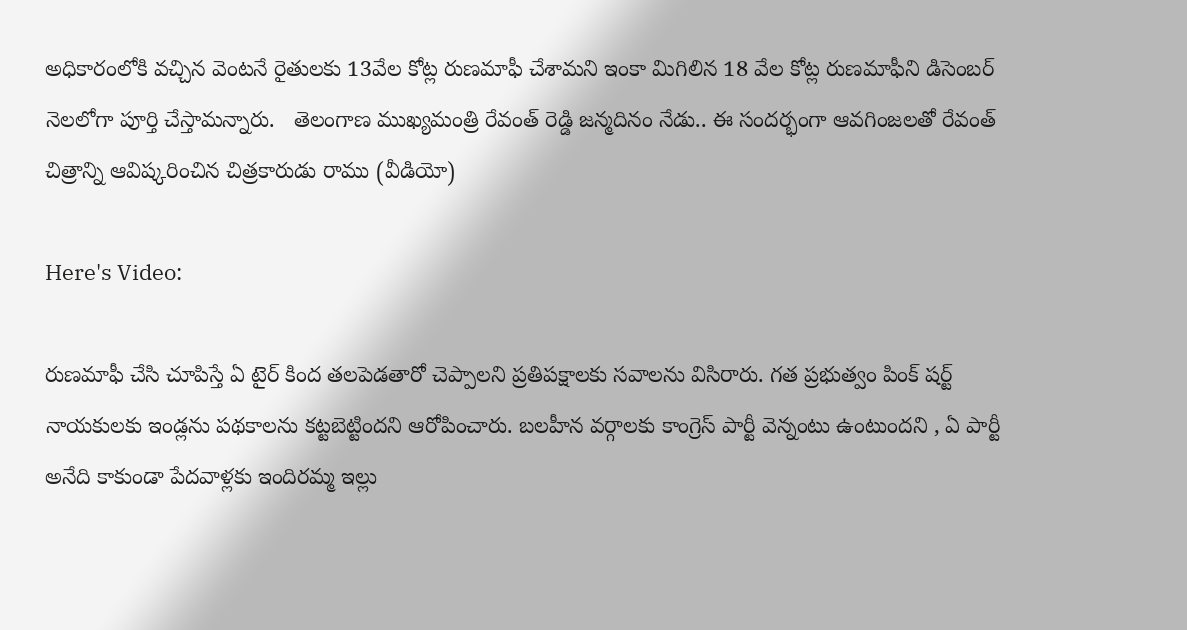అధికారంలోకి వచ్చిన వెంటనే రైతులకు 13వేల కోట్ల రుణమాఫీ చేశామని ఇంకా మిగిలిన 18 వేల కోట్ల రుణమాఫీని డిసెంబర్ నెలలోగా పూర్తి చేస్తామన్నారు.   తెలంగాణ ముఖ్యమంత్రి రేవంత్ రెడ్డి జన్మదినం నేడు.. ఈ సందర్భంగా ఆవగింజలతో రేవంత్ చిత్రాన్ని ఆవిష్కరించిన చిత్రకారుడు రాము (వీడియో)

Here's Video:

రుణమాఫీ చేసి చూపిస్తే ఏ టైర్ కింద తలపెడతారో చెప్పాలని ప్రతిపక్షాలకు సవాలను విసిరారు. గత ప్రభుత్వం పింక్ షర్ట్ నాయకులకు ఇండ్లను పథకాలను కట్టబెట్టిందని ఆరోపించారు. బలహీన వర్గాలకు కాంగ్రెస్ పార్టీ వెన్నంటు ఉంటుందని , ఏ పార్టీ అనేది కాకుండా పేదవాళ్లకు ఇందిరమ్మ ఇల్లు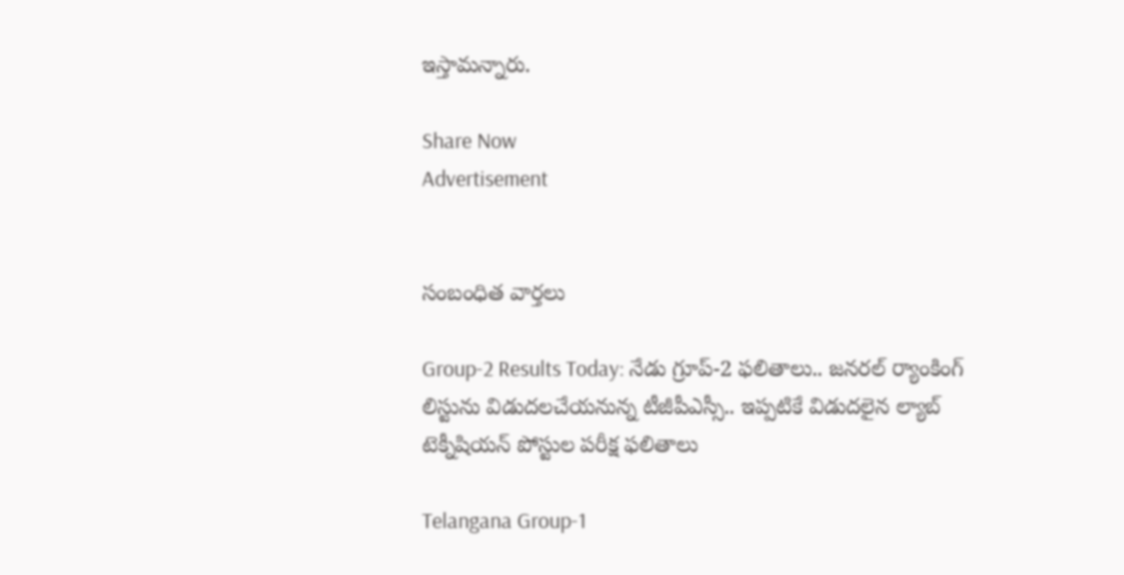ఇస్తామన్నారు.

Share Now
Advertisement


సంబంధిత వార్తలు

Group-2 Results Today: నేడు గ్రూప్‌-2 ఫలితాలు.. జనరల్‌ ర్యాంకింగ్‌ లిస్టును విడుదలచేయనున్న టీజీపీఎస్సీ.. ఇప్పటికే విడుదలైన ల్యాబ్‌ టెక్నీషియన్‌ పోస్టుల పరీక్ష ఫలితాలు

Telangana Group-1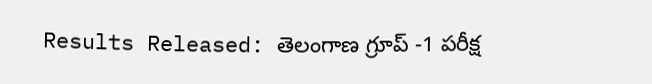Results Released: తెలంగాణ గ్రూప్ -1 పరీక్ష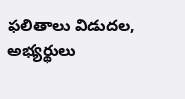ఫలితాలు విడుదల, అభ్యర్థులు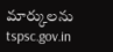మార్కులను tspsc.gov.in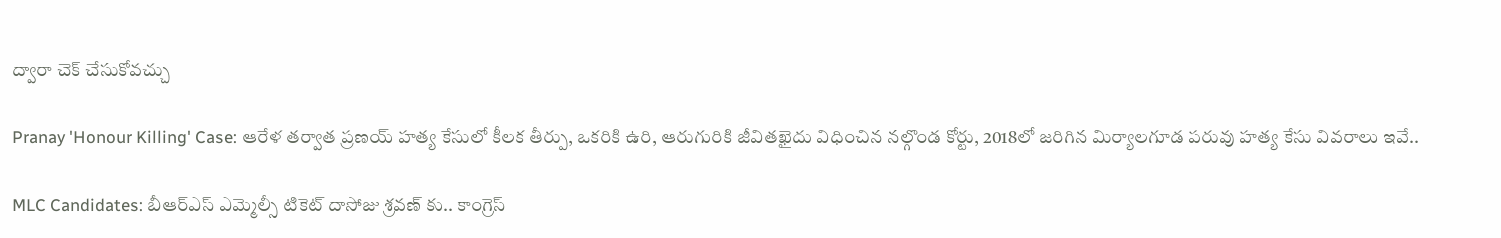ద్వారా చెక్ చేసుకోవచ్చు

Pranay 'Honour Killing' Case: ఆరేళ తర్వాత ప్రణయ్ హత్య కేసులో కీలక తీర్పు, ఒకరికి ఉరి, ఆరుగురికి జీవితఖైదు విధించిన నల్గొండ కోర్టు, 2018లో జరిగిన మిర్యాలగూడ పరువు హత్య కేసు వివరాలు ఇవే..

MLC Candidates: బీఆర్ఎస్ ఎమ్మెల్సీ టికెట్ దాసోజు శ్రవణ్ కు.. కాంగ్రెస్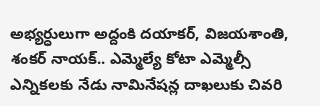అభ్యర్ధులుగా అద్దంకి దయాకర్, విజయశాంతి, శంకర్ నాయక్.. ఎమ్మెల్యే కోటా ఎమ్మెల్సీ ఎన్నికలకు నేడు నామినేషన్ల దాఖలుకు చివరి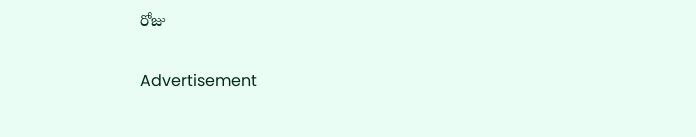రోజు

Advertisement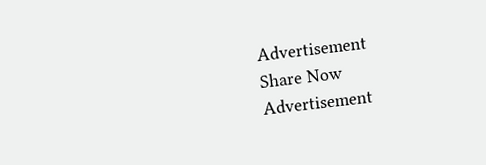Advertisement
Share Now
Advertisement